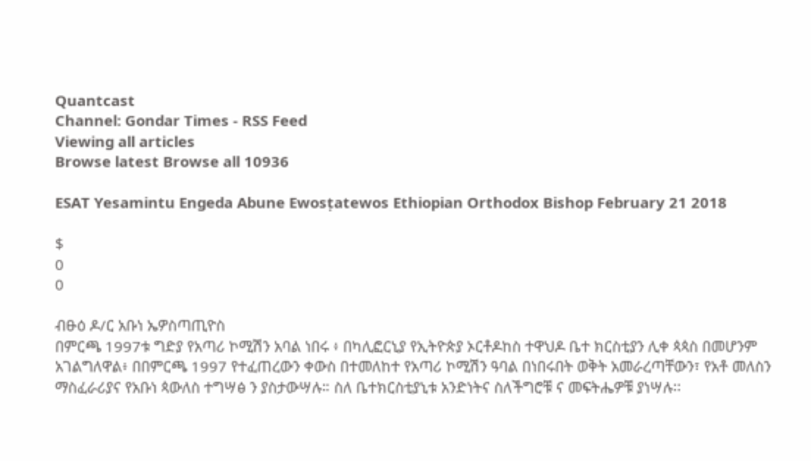Quantcast
Channel: Gondar Times - RSS Feed
Viewing all articles
Browse latest Browse all 10936

ESAT Yesamintu Engeda Abune Ewosṭatewos Ethiopian Orthodox Bishop February 21 2018

$
0
0

ብፁዕ ዶ/ር አቡነ ኤዎስጣጢዮስ
በምርጫ 1997ቱ ግድያ የአጣሪ ኮሚሽን አባል ነበሩ ፥ በካሊፎርኒያ የኢትዮጵያ ኦርቶዶከስ ተዋህዶ ቤተ ክርስቲያን ሊቀ ጳጳስ በመሆንም አገልግለዋል፥ በበምርጫ 1997 የተፈጠረውን ቀውስ በተመለከተ የአጣሪ ኮሚሽን ዓባል በነበሩበት ወቅት አመራረጣቸውን፣ የአቶ መለስን ማስፈራሪያና የአቡነ ጳውለስ ተግሣፅ ን ያስታውሣሉ። ስለ ቤተክርስቲያኒቱ አንድነትና ስለችግሮቹ ና መፍትሔዎቹ ያነሣሉ፡፡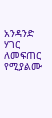አንዳንድ ሃገር ለመፍጠር የሚያልሙ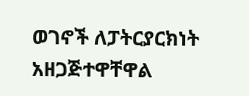ወገኖች ለፓትርያርክነት አዘጋጅተዋቸዋል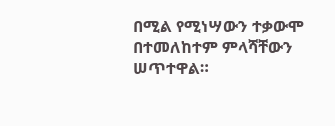በሚል የሚነሣውን ተቃውሞ በተመለከተም ምላሻቸውን ሠጥተዋል።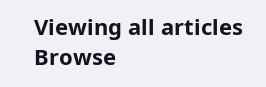Viewing all articles
Browse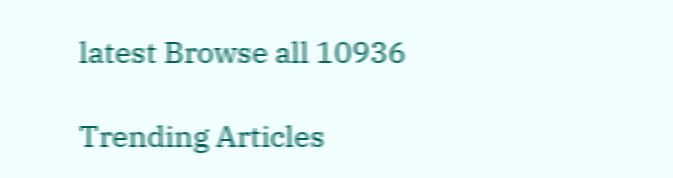latest Browse all 10936

Trending Articles